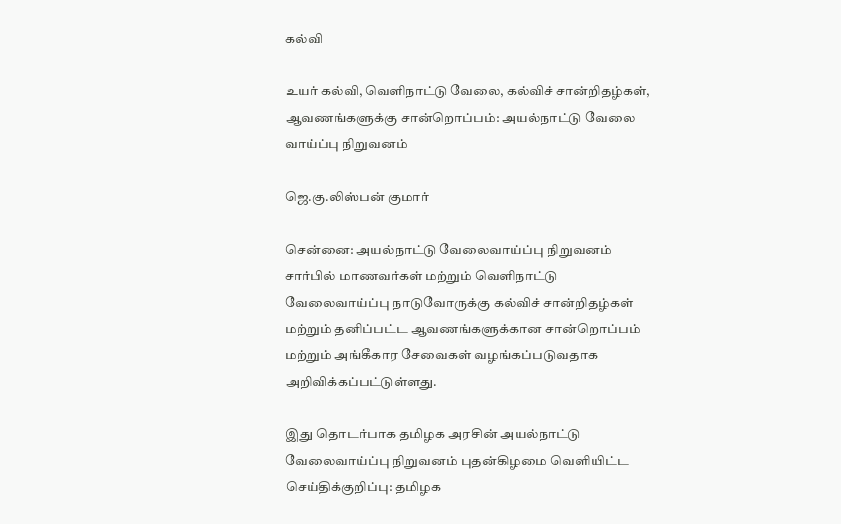கல்வி

உயர் கல்வி, வெளிநாட்டு வேலை, கல்விச் சான்றிதழ்கள், ஆவணங்களுக்கு சான்றொப்பம்: அயல்நாட்டு வேலை வாய்ப்பு நிறுவனம்

ஜெ.கு.லிஸ்பன் குமார்

சென்னை: அயல்நாட்டு வேலைவாய்ப்பு நிறுவனம் சார்பில் மாணவர்கள் மற்றும் வெளிநாட்டு வேலைவாய்ப்பு நாடுவோருக்கு கல்விச் சான்றிதழ்கள் மற்றும் தனிப்பட்ட ஆவணங்களுக்கான சான்றொப்பம் மற்றும் அங்கீகார சேவைகள் வழங்கப்படுவதாக அறிவிக்கப்பட்டுள்ளது.

இது தொடர்பாக தமிழக அரசின் அயல்நாட்டு வேலைவாய்ப்பு நிறுவனம் புதன்கிழமை வெளியிட்ட செய்திக்குறிப்பு: தமிழக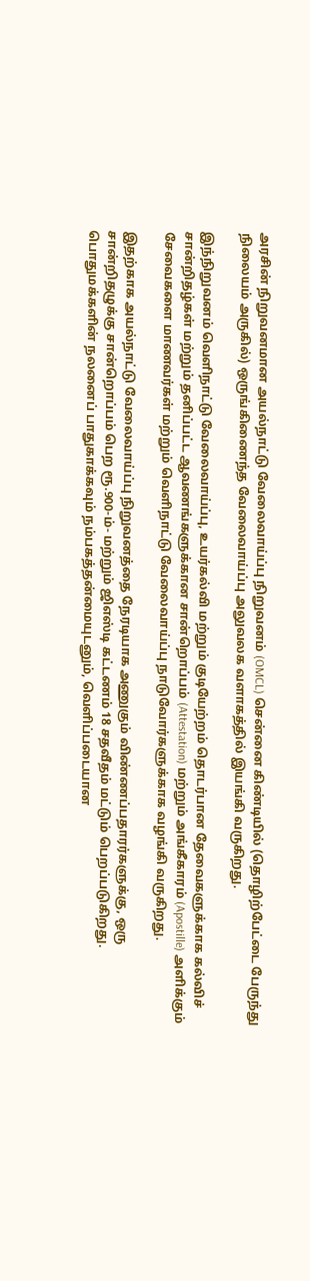அரசின் நிறுவனமான அயல்நாட்டு வேலைவாய்ப்பு நிறுவனம் (OMCL) சென்னை கிண்டியில் (தொழிற்பேட்டை பேருந்து நிலையம் அருகில்) ஒருங்கிணைந்த வேலைவாய்ப்பு அலுவலக வளாகத்தில் இயங்கி வருகிறது.

இந்நிறுவனம் வெளிநாட்டு வேலைவாய்ப்பு, உயர்கல்வி மற்றும் குடியேற்றம் தொடர்பான தேவைகளுக்காக கல்விச் சான்றிதழ்கள் மற்றும் தனிப்பட்ட ஆவணங்களுக்கான சான்றொப்பம் (Attestation) மற்றும் அங்கீகாரம் (Apostille) அளிக்கும் சேவைகளை மாணவர்கள் மற்றும் வெளிநாட்டு வேலைவாய்ப்பு நாடுவோர்களுக்காக வழங்கி வருகிறது.

இதற்காக அயல்நாட்டு வேலைவாய்ப்பு நிறுவனத்தை நேரடியாக அணுகும் விண்ணப்பதாரர்களுக்கு, ஒரு சான்றிதழுக்கு சான்றொப்பம் பெற ரூ.900-ம்- மற்றும் ஜிஎஸ்டி கட்டணம் 18 சதவீதம் மட்டும் பெறப்படுகிறது. பொதுமக்களின் நலனைப் பாதுகாக்கவும் நம்பகத்தன்மையுடனும், வெளிப்படையான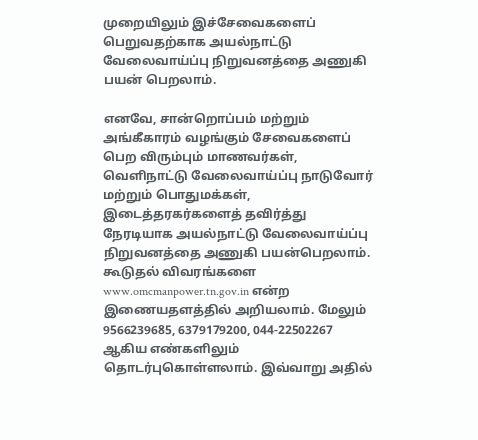முறையிலும் இச்சேவைகளைப் பெறுவதற்காக அயல்நாட்டு வேலைவாய்ப்பு நிறுவனத்தை அணுகி பயன் பெறலாம்.

எனவே, சான்றொப்பம் மற்றும் அங்கீகாரம் வழங்கும் சேவைகளைப் பெற விரும்பும் மாணவர்கள், வெளிநாட்டு வேலைவாய்ப்பு நாடுவோர் மற்றும் பொதுமக்கள், இடைத்தரகர்களைத் தவிர்த்து நேரடியாக அயல்நாட்டு வேலைவாய்ப்பு நிறுவனத்தை அணுகி பயன்பெறலாம். கூடுதல் விவரங்களை www.omcmanpower.tn.gov.in என்ற இணையதளத்தில் அறியலாம். மேலும் 9566239685, 6379179200, 044-22502267 ஆகிய எண்களிலும் தொடர்புகொள்ளலாம். இவ்வாறு அதில்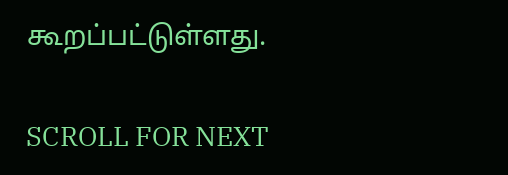கூறப்பட்டுள்ளது.

SCROLL FOR NEXT